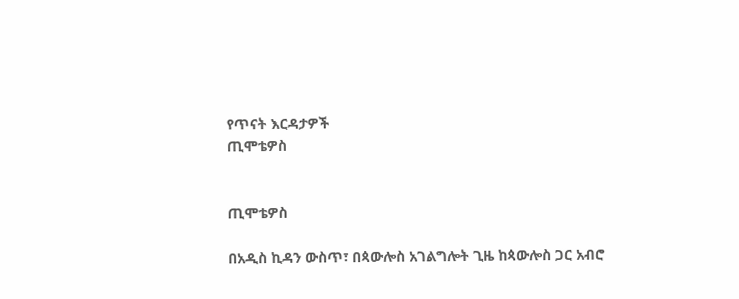የጥናት እርዳታዎች
ጢሞቴዎስ


ጢሞቴዎስ

በአዲስ ኪዳን ውስጥ፣ በጳውሎስ አገልግሎት ጊዜ ከጳውሎስ ጋር አብሮ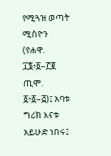የሚጓዝ ወጣት ሚስዮን (የሐዋ. ፲፮፥፩–፫፪ ጢሞ. ፩፥፩–፭)፤ አባቱ ግሪክ እናቱ አይሁድ ነበሩ፤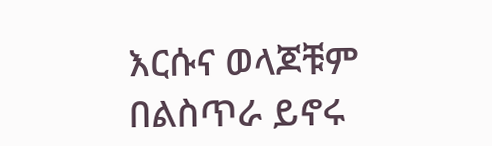እርሱና ወላጆቹም በልስጥራ ይኖሩ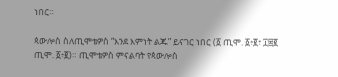ነበር።

ጳውሎስ ስለጢሞቴዎስ “እንደ እምነት ልጁ” ይናገር ነበር (፩ ጢሞ. ፩፥፪፣ ፲፰፪ ጢሞ. ፩፥፪)። ጢሞቴዎስ ምናልባት የጳውሎስ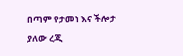በጣም የታመነ እና ችሎታ ያለው ረጂ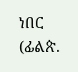ነበር (ፊልጵ.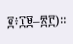፪፥፲፱–፳፫)።